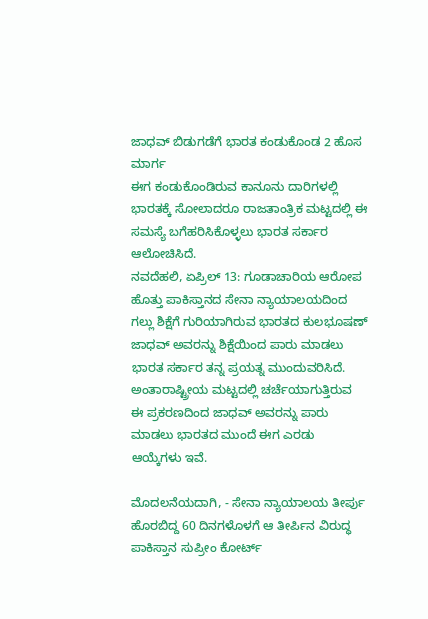ಜಾಧವ್ ಬಿಡುಗಡೆಗೆ ಭಾರತ ಕಂಡುಕೊಂಡ 2 ಹೊಸ ಮಾರ್ಗ
ಈಗ ಕಂಡುಕೊಂಡಿರುವ ಕಾನೂನು ದಾರಿಗಳಲ್ಲಿ ಭಾರತಕ್ಕೆ ಸೋಲಾದರೂ ರಾಜತಾಂತ್ರಿಕ ಮಟ್ಟದಲ್ಲಿ ಈ ಸಮಸ್ಯೆ ಬಗೆಹರಿಸಿಕೊಳ್ಳಲು ಭಾರತ ಸರ್ಕಾರ ಆಲೋಚಿಸಿದೆ.
ನವದೆಹಲಿ, ಏಪ್ರಿಲ್ 13: ಗೂಡಾಚಾರಿಯ ಆರೋಪ ಹೊತ್ತು ಪಾಕಿಸ್ತಾನದ ಸೇನಾ ನ್ಯಾಯಾಲಯದಿಂದ ಗಲ್ಲು ಶಿಕ್ಷೆಗೆ ಗುರಿಯಾಗಿರುವ ಭಾರತದ ಕುಲಭೂಷಣ್ ಜಾಧವ್ ಅವರನ್ನು ಶಿಕ್ಷೆಯಿಂದ ಪಾರು ಮಾಡಲು ಭಾರತ ಸರ್ಕಾರ ತನ್ನ ಪ್ರಯತ್ನ ಮುಂದುವರಿಸಿದೆ.
ಅಂತಾರಾಷ್ಟ್ರೀಯ ಮಟ್ಟದಲ್ಲಿ ಚರ್ಚೆಯಾಗುತ್ತಿರುವ ಈ ಪ್ರಕರಣದಿಂದ ಜಾಧವ್ ಅವರನ್ನು ಪಾರು ಮಾಡಲು ಭಾರತದ ಮುಂದೆ ಈಗ ಎರಡು ಆಯ್ಕೆಗಳು ಇವೆ.

ಮೊದಲನೆಯದಾಗಿ, - ಸೇನಾ ನ್ಯಾಯಾಲಯ ತೀರ್ಪು ಹೊರಬಿದ್ದ 60 ದಿನಗಳೊಳಗೆ ಆ ತೀರ್ಪಿನ ವಿರುದ್ಧ ಪಾಕಿಸ್ತಾನ ಸುಪ್ರೀಂ ಕೋರ್ಟ್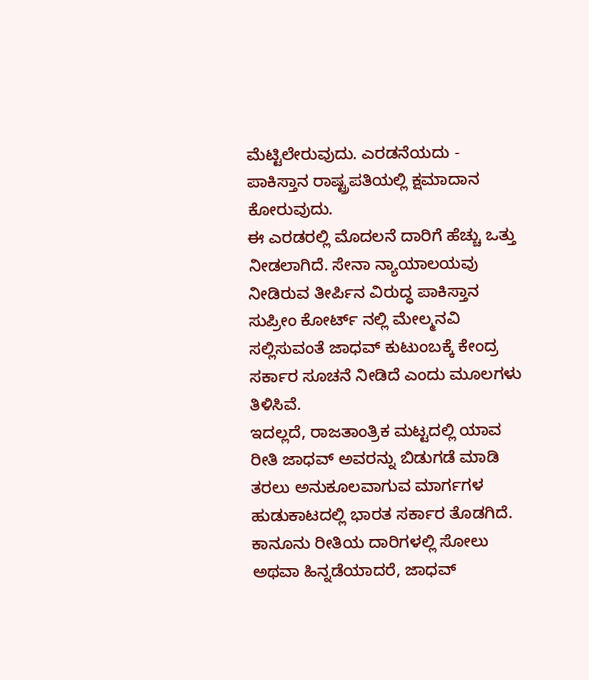ಮೆಟ್ಟಿಲೇರುವುದು. ಎರಡನೆಯದು - ಪಾಕಿಸ್ತಾನ ರಾಷ್ಟ್ರಪತಿಯಲ್ಲಿ ಕ್ಷಮಾದಾನ ಕೋರುವುದು.
ಈ ಎರಡರಲ್ಲಿ ಮೊದಲನೆ ದಾರಿಗೆ ಹೆಚ್ಚು ಒತ್ತು ನೀಡಲಾಗಿದೆ. ಸೇನಾ ನ್ಯಾಯಾಲಯವು ನೀಡಿರುವ ತೀರ್ಪಿನ ವಿರುದ್ಧ ಪಾಕಿಸ್ತಾನ ಸುಪ್ರೀಂ ಕೋರ್ಟ್ ನಲ್ಲಿ ಮೇಲ್ಮನವಿ ಸಲ್ಲಿಸುವಂತೆ ಜಾಧವ್ ಕುಟುಂಬಕ್ಕೆ ಕೇಂದ್ರ ಸರ್ಕಾರ ಸೂಚನೆ ನೀಡಿದೆ ಎಂದು ಮೂಲಗಳು ತಿಳಿಸಿವೆ.
ಇದಲ್ಲದೆ, ರಾಜತಾಂತ್ರಿಕ ಮಟ್ಟದಲ್ಲಿ ಯಾವ ರೀತಿ ಜಾಧವ್ ಅವರನ್ನು ಬಿಡುಗಡೆ ಮಾಡಿ ತರಲು ಅನುಕೂಲವಾಗುವ ಮಾರ್ಗಗಳ ಹುಡುಕಾಟದಲ್ಲಿ ಭಾರತ ಸರ್ಕಾರ ತೊಡಗಿದೆ.
ಕಾನೂನು ರೀತಿಯ ದಾರಿಗಳಲ್ಲಿ ಸೋಲು ಅಥವಾ ಹಿನ್ನಡೆಯಾದರೆ, ಜಾಧವ್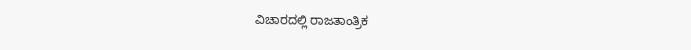ವಿಚಾರದಲ್ಲಿ ರಾಜತಾಂತ್ರಿಕ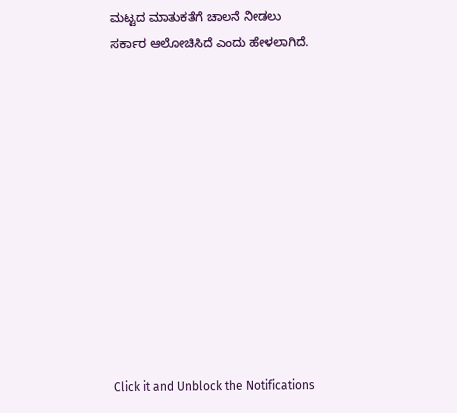ಮಟ್ಟದ ಮಾತುಕತೆಗೆ ಚಾಲನೆ ನೀಡಲು ಸರ್ಕಾರ ಆಲೋಚಿಸಿದೆ ಎಂದು ಹೇಳಲಾಗಿದೆ.












Click it and Unblock the Notifications